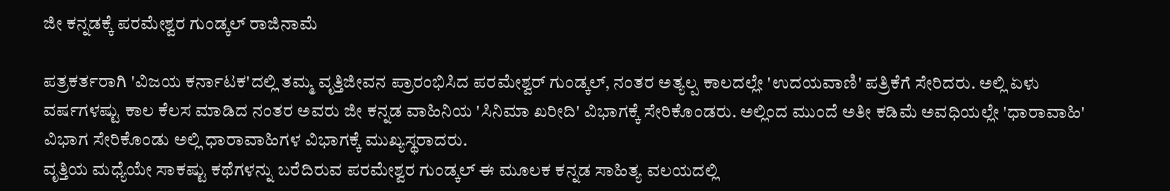ಜೀ ಕನ್ನಡಕ್ಕೆ ಪರಮೇಶ್ವರ ಗುಂಡ್ಕಲ್ ರಾಜಿನಾಮೆ

ಪತ್ರಕರ್ತರಾಗಿ 'ವಿಜಯ ಕರ್ನಾಟಕ'ದಲ್ಲಿ ತಮ್ಮ ವೃತ್ತಿಜೀವನ ಪ್ರಾರಂಭಿಸಿದ ಪರಮೇಶ್ವರ್ ಗುಂಡ್ಕಲ್, ನಂತರ ಅತ್ಯಲ್ಪ ಕಾಲದಲ್ಲೇ 'ಉದಯವಾಣಿ' ಪತ್ರಿಕೆಗೆ ಸೇರಿದರು. ಅಲ್ಲಿ ಏಳು ವರ್ಷಗಳಷ್ಟು ಕಾಲ ಕೆಲಸ ಮಾಡಿದ ನಂತರ ಅವರು ಜೀ ಕನ್ನಡ ವಾಹಿನಿಯ 'ಸಿನಿಮಾ ಖರೀದಿ' ವಿಭಾಗಕ್ಕೆ ಸೇರಿಕೊಂಡರು. ಅಲ್ಲಿಂದ ಮುಂದೆ ಅತೀ ಕಡಿಮೆ ಅವಧಿಯಲ್ಲೇ 'ಧಾರಾವಾಹಿ' ವಿಭಾಗ ಸೇರಿಕೊಂಡು ಅಲ್ಲಿ ಧಾರಾವಾಹಿಗಳ ವಿಭಾಗಕ್ಕೆ ಮುಖ್ಯಸ್ಥರಾದರು.
ವೃತ್ತಿಯ ಮಧ್ಯೆಯೇ ಸಾಕಷ್ಟು ಕಥೆಗಳನ್ನು ಬರೆದಿರುವ ಪರಮೇಶ್ವರ ಗುಂಡ್ಕಲ್ ಈ ಮೂಲಕ ಕನ್ನಡ ಸಾಹಿತ್ಯ ವಲಯದಲ್ಲಿ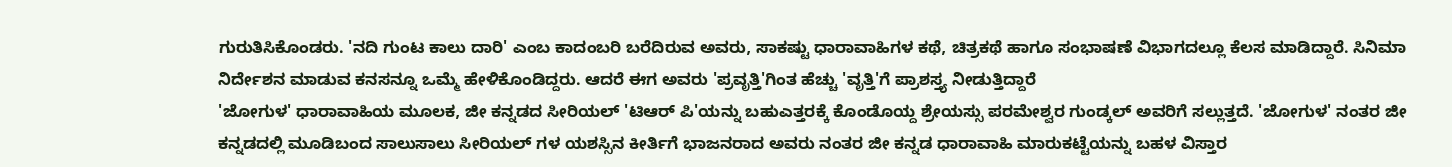ಗುರುತಿಸಿಕೊಂಡರು. 'ನದಿ ಗುಂಟ ಕಾಲು ದಾರಿ' ಎಂಬ ಕಾದಂಬರಿ ಬರೆದಿರುವ ಅವರು, ಸಾಕಷ್ಟು ಧಾರಾವಾಹಿಗಳ ಕಥೆ, ಚಿತ್ರಕಥೆ ಹಾಗೂ ಸಂಭಾಷಣೆ ವಿಭಾಗದಲ್ಲೂ ಕೆಲಸ ಮಾಡಿದ್ದಾರೆ. ಸಿನಿಮಾ ನಿರ್ದೇಶನ ಮಾಡುವ ಕನಸನ್ನೂ ಒಮ್ಮೆ ಹೇಳಿಕೊಂಡಿದ್ದರು. ಆದರೆ ಈಗ ಅವರು 'ಪ್ರವೃತ್ತಿ'ಗಿಂತ ಹೆಚ್ಚು 'ವೃತ್ತಿ'ಗೆ ಪ್ರಾಶಸ್ತ್ಯ ನೀಡುತ್ತಿದ್ದಾರೆ
'ಜೋಗುಳ' ಧಾರಾವಾಹಿಯ ಮೂಲಕ, ಜೀ ಕನ್ನಡದ ಸೀರಿಯಲ್ 'ಟಿಆರ್ ಪಿ'ಯನ್ನು ಬಹುಎತ್ತರಕ್ಕೆ ಕೊಂಡೊಯ್ದ ಶ್ರೇಯಸ್ಸು ಪರಮೇಶ್ವರ ಗುಂಡ್ಕಲ್ ಅವರಿಗೆ ಸಲ್ಲುತ್ತದೆ. 'ಜೋಗುಳ' ನಂತರ ಜೀ ಕನ್ನಡದಲ್ಲಿ ಮೂಡಿಬಂದ ಸಾಲುಸಾಲು ಸೀರಿಯಲ್ ಗಳ ಯಶಸ್ಸಿನ ಕೀರ್ತಿಗೆ ಭಾಜನರಾದ ಅವರು ನಂತರ ಜೀ ಕನ್ನಡ ಧಾರಾವಾಹಿ ಮಾರುಕಟ್ಟೆಯನ್ನು ಬಹಳ ವಿಸ್ತಾರ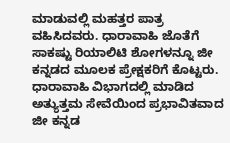ಮಾಡುವಲ್ಲಿ ಮಹತ್ತರ ಪಾತ್ರ ವಹಿಸಿದವರು. ಧಾರಾವಾಹಿ ಜೊತೆಗೆ ಸಾಕಷ್ಟು ರಿಯಾಲಿಟಿ ಶೋಗಳನ್ನೂ ಜೀ ಕನ್ನಡದ ಮೂಲಕ ಪ್ರೇಕ್ಷಕರಿಗೆ ಕೊಟ್ಟರು.
ಧಾರಾವಾಹಿ ವಿಭಾಗದಲ್ಲಿ ಮಾಡಿದ ಅತ್ಯುತ್ತಮ ಸೇವೆಯಿಂದ ಪ್ರಭಾವಿತವಾದ ಜೀ ಕನ್ನಡ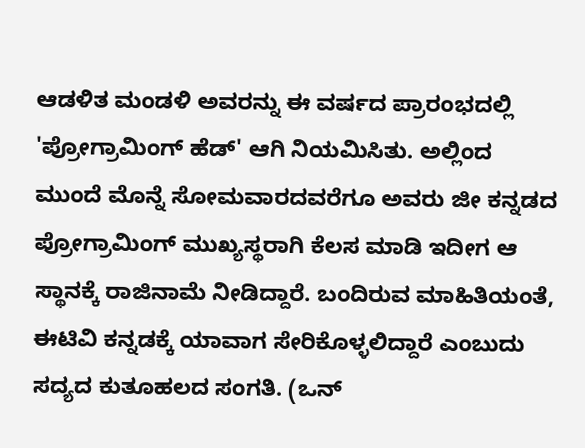ಆಡಳಿತ ಮಂಡಳಿ ಅವರನ್ನು ಈ ವರ್ಷದ ಪ್ರಾರಂಭದಲ್ಲಿ 'ಪ್ರೋಗ್ರಾಮಿಂಗ್ ಹೆಡ್' ಆಗಿ ನಿಯಮಿಸಿತು. ಅಲ್ಲಿಂದ ಮುಂದೆ ಮೊನ್ನೆ ಸೋಮವಾರದವರೆಗೂ ಅವರು ಜೀ ಕನ್ನಡದ ಪ್ರೋಗ್ರಾಮಿಂಗ್ ಮುಖ್ಯಸ್ಥರಾಗಿ ಕೆಲಸ ಮಾಡಿ ಇದೀಗ ಆ ಸ್ಥಾನಕ್ಕೆ ರಾಜಿನಾಮೆ ನೀಡಿದ್ದಾರೆ. ಬಂದಿರುವ ಮಾಹಿತಿಯಂತೆ, ಈಟಿವಿ ಕನ್ನಡಕ್ಕೆ ಯಾವಾಗ ಸೇರಿಕೊಳ್ಳಲಿದ್ದಾರೆ ಎಂಬುದು ಸದ್ಯದ ಕುತೂಹಲದ ಸಂಗತಿ. (ಒನ್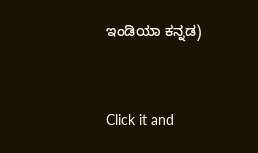ಇಂಡಿಯಾ ಕನ್ನಡ)


Click it and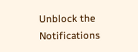Unblock the Notifications